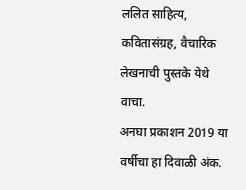ललित साहित्य, कवितासंग्रह, वैचारिक लेखनाची पुस्तके येथे वाचा.
अनघा प्रकाशन 2019 या वर्षीचा हा दिवाळी अंक.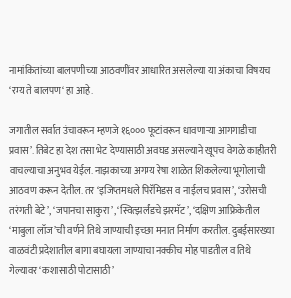नामांकितांच्या बालपणीच्या आठवणींवर आधारित असलेल्या या अंकाचा विषयच ‘रम्य ते बालपण‘ हा आहे.

जगातील सर्वात उंचावरून म्हणजे १६००० फूटांवरून धावणाऱ्या आगगाडीचा प्रवास’. तिबेट हा देश तसा भेट देण्यासाठी अवघड असल्याने खूपच वेगळे काहीतरी वाचल्याचा अनुभव येईल. नाझकाच्या अगम्य रेषा शाळेत शिकलेल्या भूगोलाची आठवण करून देतील. तर ‘इजिप्तमधले पिरॅमिडस व नाईलच प्रवास’, ‘उरोसची तरंगती बेटे’, ‘जपानचा साकुरा’, ‘स्वित्झर्लंडचे झरमॅट’, ‘दक्षिण आफ्रिकेतील ‘माबुला लॉज’ची वर्णने तिथे जाण्याची इच्छा मनात निर्माण करतील. दुबईसारख्या वाळवंटी प्रदेशातील बागा बघायला जाण्याचा नक्कीच मोह पाडतील व तिथे गेल्यावर ‘कशासाठी पोटासाठी’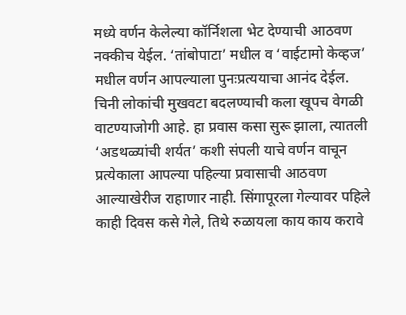मध्ये वर्णन केलेल्या कॉर्निशला भेट देण्याची आठवण नक्कीच येईल. ‘तांबोपाटा’ मधील व ‘वाईटामो केव्हज’ मधील वर्णन आपल्याला पुनःप्रत्ययाचा आनंद देईल. चिनी लोकांची मुखवटा बदलण्याची कला खूपच वेगळी वाटण्याजोगी आहे. हा प्रवास कसा सुरू झाला, त्यातली ‘अडथळ्यांची शर्यत’ कशी संपली याचे वर्णन वाचून प्रत्येकाला आपल्या पहिल्या प्रवासाची आठवण आल्याखेरीज राहाणार नाही. सिंगापूरला गेल्यावर पहिले काही दिवस कसे गेले, तिथे रुळायला काय काय करावे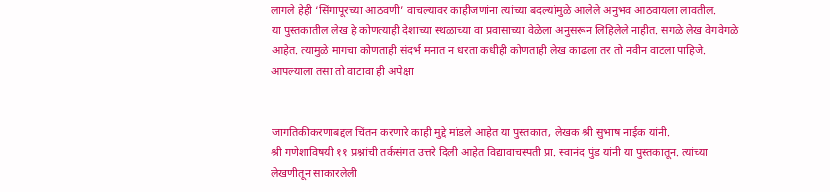लागले हेही ‘सिंगापूरच्या आठवणी’ वाचल्यावर काहीजणांना त्यांच्या बदल्यांमुळे आलेले अनुभव आठवायला लावतील.
या पुस्तकातील लेख हे कोणत्याही देशाच्या स्थळाच्या वा प्रवासाच्या वेळेला अनुसरून लिहिलेले नाहीत. सगळे लेख वेगवेगळे आहेत. त्यामुळे मागचा कोणताही संदर्भ मनात न धरता कधीही कोणताही लेख काढला तर तो नवीन वाटला पाहिजे. आपल्याला तसा तो वाटावा ही अपेक्षा


जागतिकीकरणाबद्दल चिंतन करणारे काही मुद्दे मांडले आहेत या पुस्तकात, लेखक श्री सुभाष नाईक यांनी.
श्री गणेशाविषयी ११ प्रश्नांची तर्कसंगत उत्तरे दिली आहेत विद्यावाचस्पती प्रा. स्वानंद पुंड यांनी या पुस्तकातून. त्यांच्या लेखणीतून साकारलेली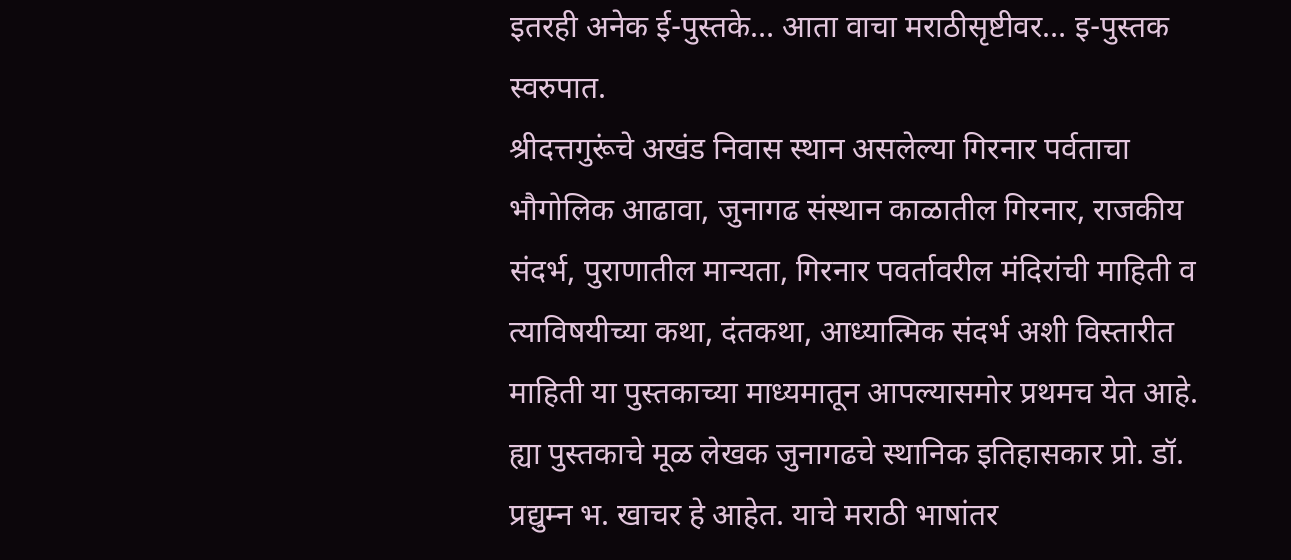इतरही अनेक ई-पुस्तके… आता वाचा मराठीसृष्टीवर… इ-पुस्तक स्वरुपात.
श्रीदत्तगुरूंचे अखंड निवास स्थान असलेल्या गिरनार पर्वताचा भौगोलिक आढावा, जुनागढ संस्थान काळातील गिरनार, राजकीय संदर्भ, पुराणातील मान्यता, गिरनार पवर्तावरील मंदिरांची माहिती व त्याविषयीच्या कथा, दंतकथा, आध्यात्मिक संदर्भ अशी विस्तारीत माहिती या पुस्तकाच्या माध्यमातून आपल्यासमोर प्रथमच येत आहे.
ह्या पुस्तकाचे मूळ लेखक जुनागढचे स्थानिक इतिहासकार प्रो. डॉ. प्रद्युम्न भ. खाचर हे आहेत. याचे मराठी भाषांतर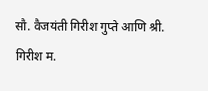सौ. वैजयंती गिरीश गुप्ते आणि श्री. गिरीश म.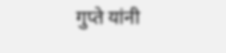गुप्ते यांनी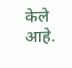केले आहे.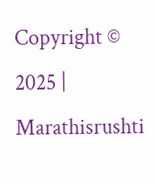Copyright © 2025 | Marathisrushti